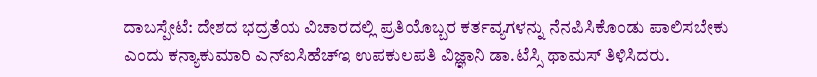ದಾಬಸ್ಪೇಟೆ: ದೇಶದ ಭದ್ರತೆಯ ವಿಚಾರದಲ್ಲಿ ಪ್ರತಿಯೊಬ್ಬರ ಕರ್ತವ್ಯಗಳನ್ನು ನೆನಪಿಸಿಕೊಂಡು ಪಾಲಿಸಬೇಕು ಎಂದು ಕನ್ಯಾಕುಮಾರಿ ಎನ್ಐಸಿಹೆಚ್ಇ ಉಪಕುಲಪತಿ ವಿಜ್ಞಾನಿ ಡಾ.ಟೆಸ್ಸಿ ಥಾಮಸ್ ತಿಳಿಸಿದರು.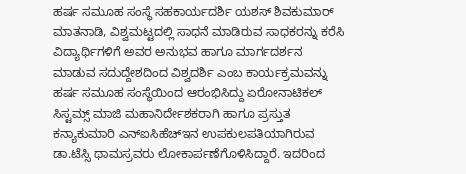ಹರ್ಷ ಸಮೂಹ ಸಂಸ್ಥೆ ಸಹಕಾರ್ಯದರ್ಶಿ ಯಶಸ್ ಶಿವಕುಮಾರ್ ಮಾತನಾಡಿ, ವಿಶ್ವಮಟ್ಟದಲ್ಲಿ ಸಾಧನೆ ಮಾಡಿರುವ ಸಾಧಕರನ್ನು ಕರೆಸಿ ವಿದ್ಯಾರ್ಥಿಗಳಿಗೆ ಅವರ ಅನುಭವ ಹಾಗೂ ಮಾರ್ಗದರ್ಶನ ಮಾಡುವ ಸದುದ್ದೇಶದಿಂದ ವಿಶ್ವದರ್ಶಿ ಎಂಬ ಕಾರ್ಯಕ್ರಮವನ್ನು ಹರ್ಷ ಸಮೂಹ ಸಂಸ್ಥೆಯಿಂದ ಆರಂಭಿಸಿದ್ದು ಏರೋನಾಟಿಕಲ್ ಸಿಸ್ಟಮ್ಸ್ ಮಾಜಿ ಮಹಾನಿರ್ದೇಶಕರಾಗಿ ಹಾಗೂ ಪ್ರಸ್ತುತ ಕನ್ಯಾಕುಮಾರಿ ಎನ್ಐಸಿಹೆಚ್ಇನ ಉಪಕುಲಪತಿಯಾಗಿರುವ ಡಾ.ಟೆಸ್ಸಿ ಥಾಮಸ್ರವರು ಲೋಕಾರ್ಪಣೆಗೊಳಿಸಿದ್ದಾರೆ. ಇದರಿಂದ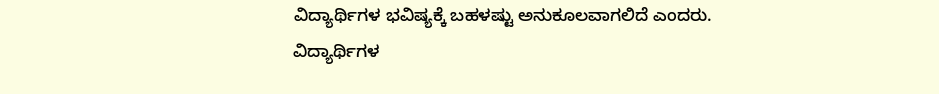ವಿದ್ಯಾರ್ಥಿಗಳ ಭವಿಷ್ಯಕ್ಕೆ ಬಹಳಷ್ಟು ಅನುಕೂಲವಾಗಲಿದೆ ಎಂದರು.
ವಿದ್ಯಾರ್ಥಿಗಳ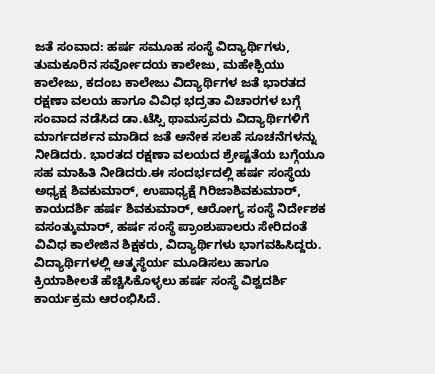ಜತೆ ಸಂವಾದ: ಹರ್ಷ ಸಮೂಹ ಸಂಸ್ಥೆ ವಿದ್ಯಾರ್ಥಿಗಳು, ತುಮಕೂರಿನ ಸರ್ವೋದಯ ಕಾಲೇಜು, ಮಹೇಶ್ಪಿಯು ಕಾಲೇಜು, ಕದಂಬ ಕಾಲೇಜು ವಿದ್ಯಾರ್ಥಿಗಳ ಜತೆ ಭಾರತದ ರಕ್ಷಣಾ ವಲಯ ಹಾಗೂ ವಿವಿಧ ಭದ್ರತಾ ವಿಚಾರಗಳ ಬಗ್ಗೆ ಸಂವಾದ ನಡೆಸಿದ ಡಾ.ಟೆಸ್ಸಿ ಥಾಮಸ್ರವರು ವಿದ್ಯಾರ್ಥಿಗಳಿಗೆ ಮಾರ್ಗದರ್ಶನ ಮಾಡಿದ ಜತೆ ಅನೇಕ ಸಲಹೆ ಸೂಚನೆಗಳನ್ನು ನೀಡಿದರು. ಭಾರತದ ರಕ್ಷಣಾ ವಲಯದ ಶ್ರೇಷ್ಟತೆಯ ಬಗ್ಗೆಯೂ ಸಹ ಮಾಹಿತಿ ನೀಡಿದರು.ಈ ಸಂದರ್ಭದಲ್ಲಿ ಹರ್ಷ ಸಂಸ್ಥೆಯ ಅಧ್ಯಕ್ಷ ಶಿವಕುಮಾರ್, ಉಪಾಧ್ಯಕ್ಷೆ ಗಿರಿಜಾಶಿವಕುಮಾರ್, ಕಾಯದರ್ಶಿ ಹರ್ಷ ಶಿವಕುಮಾರ್, ಆರೋಗ್ಯ ಸಂಸ್ಥೆ ನಿರ್ದೇಶಕ ವಸಂತ್ಕುಮಾರ್, ಹರ್ಷ ಸಂಸ್ಥೆ ಪ್ರಾಂಶುಪಾಲರು ಸೇರಿದಂತೆ ವಿವಿಧ ಕಾಲೇಜಿನ ಶಿಕ್ಷಕರು, ವಿದ್ಯಾರ್ಥಿಗಳು ಭಾಗವಹಿಸಿದ್ದರು.
ವಿದ್ಯಾರ್ಥಿಗಳಲ್ಲಿ ಆತ್ಮಸ್ಥೆರ್ಯ ಮೂಡಿಸಲು ಹಾಗೂ ಕ್ರಿಯಾಶೀಲತೆ ಹೆಚ್ಚಿಸಿಕೊಳ್ಳಲು ಹರ್ಷ ಸಂಸ್ಥೆ ವಿಶ್ವದರ್ಶಿ ಕಾರ್ಯಕ್ರಮ ಆರಂಭಿಸಿದೆ.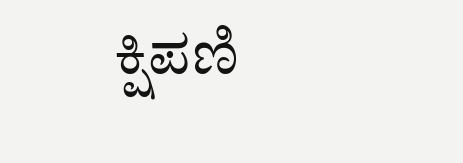ಕ್ಷಿಪಣಿ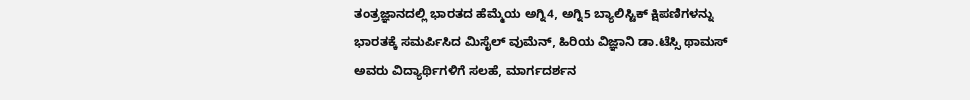ತಂತ್ರಜ್ಞಾನದಲ್ಲಿ ಭಾರತದ ಹೆಮ್ಮೆಯ ಅಗ್ನಿ4, ಅಗ್ನಿ5 ಬ್ಯಾಲಿಸ್ಟಿಕ್ ಕ್ಷಿಪಣಿಗಳನ್ನು ಭಾರತಕ್ಕೆ ಸಮರ್ಪಿಸಿದ ಮಿಸೈಲ್ ವುಮೆನ್, ಹಿರಿಯ ವಿಜ್ಞಾನಿ ಡಾ.ಟೆಸ್ಸಿ ಥಾಮಸ್ ಅವರು ವಿದ್ಯಾರ್ಥಿಗಳಿಗೆ ಸಲಹೆ, ಮಾರ್ಗದರ್ಶನ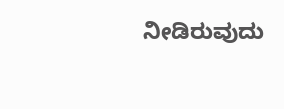ನೀಡಿರುವುದು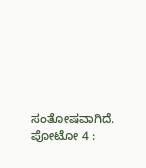ಸಂತೋಷವಾಗಿದೆ.
ಪೋಟೋ 4 :